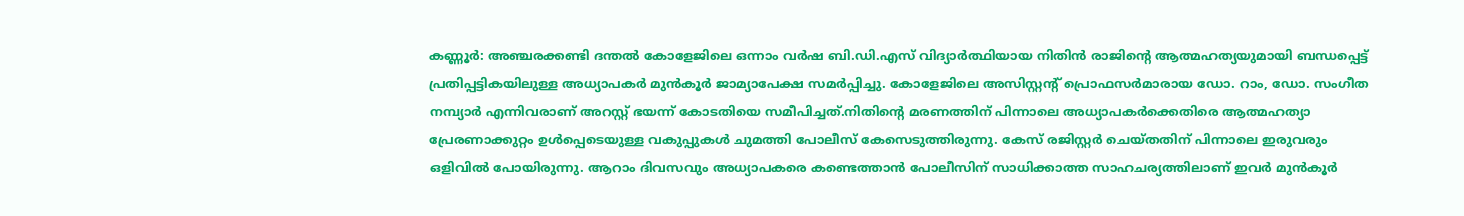കണ്ണൂർ: അഞ്ചരക്കണ്ടി ദന്തൽ കോളേജിലെ ഒന്നാം വർഷ ബി.ഡി.എസ് വിദ്യാർത്ഥിയായ നിതിൻ രാജിന്റെ ആത്മഹത്യയുമായി ബന്ധപ്പെട്ട് പ്രതിപ്പട്ടികയിലുള്ള അധ്യാപകർ മുൻകൂർ ജാമ്യാപേക്ഷ സമർപ്പിച്ചു. കോളേജിലെ അസിസ്റ്റന്റ് പ്രൊഫസർമാരായ ഡോ. റാം, ഡോ. സംഗീത നമ്പ്യാർ എന്നിവരാണ് അറസ്റ്റ് ഭയന്ന് കോടതിയെ സമീപിച്ചത്.നിതിന്റെ മരണത്തിന് പിന്നാലെ അധ്യാപകർക്കെതിരെ ആത്മഹത്യാ പ്രേരണാക്കുറ്റം ഉൾപ്പെടെയുള്ള വകുപ്പുകൾ ചുമത്തി പോലീസ് കേസെടുത്തിരുന്നു. കേസ് രജിസ്റ്റർ ചെയ്തതിന് പിന്നാലെ ഇരുവരും ഒളിവിൽ പോയിരുന്നു. ആറാം ദിവസവും അധ്യാപകരെ കണ്ടെത്താൻ പോലീസിന് സാധിക്കാത്ത സാഹചര്യത്തിലാണ് ഇവർ മുൻകൂർ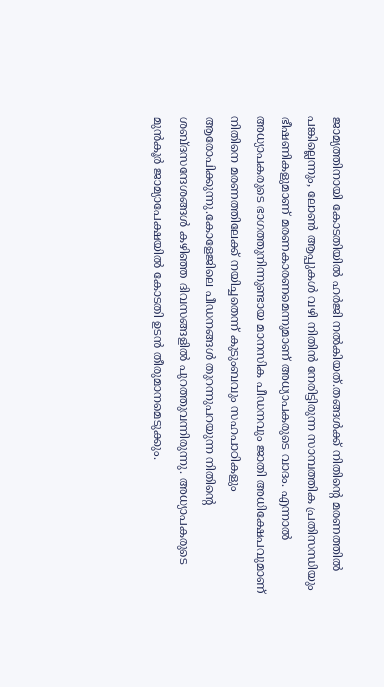ജാമ്യത്തിനായി കോടതിയിൽ ഹർജി നൽകിയത്.തങ്ങൾക്ക് നിതിന്റെ മരണത്തിൽ പങ്കില്ലെന്നും, ലോൺ ആപ്പുകൾ വഴി നിതിൻ നേരിട്ടിരുന്ന സാമ്പത്തിക പ്രതിസന്ധിയും ഭീഷണികളുമാണ് മരണകാരണമെന്നുമാണ് അധ്യാപകരുടെ വാദം. എന്നാൽ അധ്യാപകരുടെ ഭാഗത്തുനിന്നുണ്ടായ മാനസിക പീഡനവും ജാതി അധിക്ഷേപവുമാണ് നിതിനെ മരണത്തിലേക്ക് നയിച്ചതെന്ന് കുടുംബവും സഹപാഠികളും ആരോപിക്കുന്നു.കോളേജിലെ പീഡനങ്ങൾ തുറന്നുപറയുന്ന നിതിന്റെ ശബ്ദസന്ദേശങ്ങൾ കഴിഞ്ഞ ദിവസങ്ങളിൽ പുറത്തുവന്നിരുന്നു. അധ്യാപകരുടെ മുൻകൂർ ജാമ്യാപേക്ഷയിൽ കോടതി ഉടൻ തീരുമാനമെടുക്കും.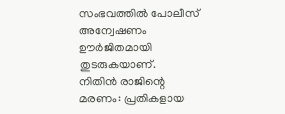സംഭവത്തിൽ പോലീസ് അന്വേഷണം ഊർജിതമായി തുടരുകയാണ്.
നിതിൻ രാജിന്റെ മരണം: പ്രതികളായ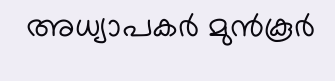അധ്യാപകർ മുൻകൂർ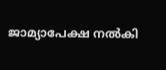ജാമ്യാപേക്ഷ നൽകി